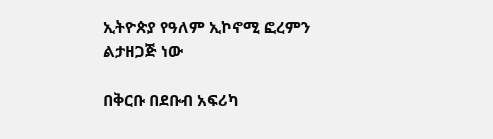ኢትዮጵያ የዓለም ኢኮኖሚ ፎረምን ልታዘጋጅ ነው

በቅርቡ በደቡብ አፍሪካ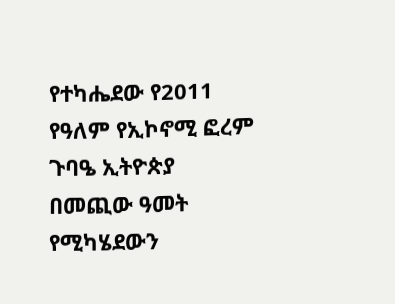የተካሔደው የ2011 የዓለም የኢኮኖሚ ፎረም ጉባዔ ኢትዮጵያ በመጪው ዓመት የሚካሄደውን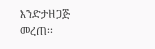እንድታዘጋጅ መረጠ፡፡